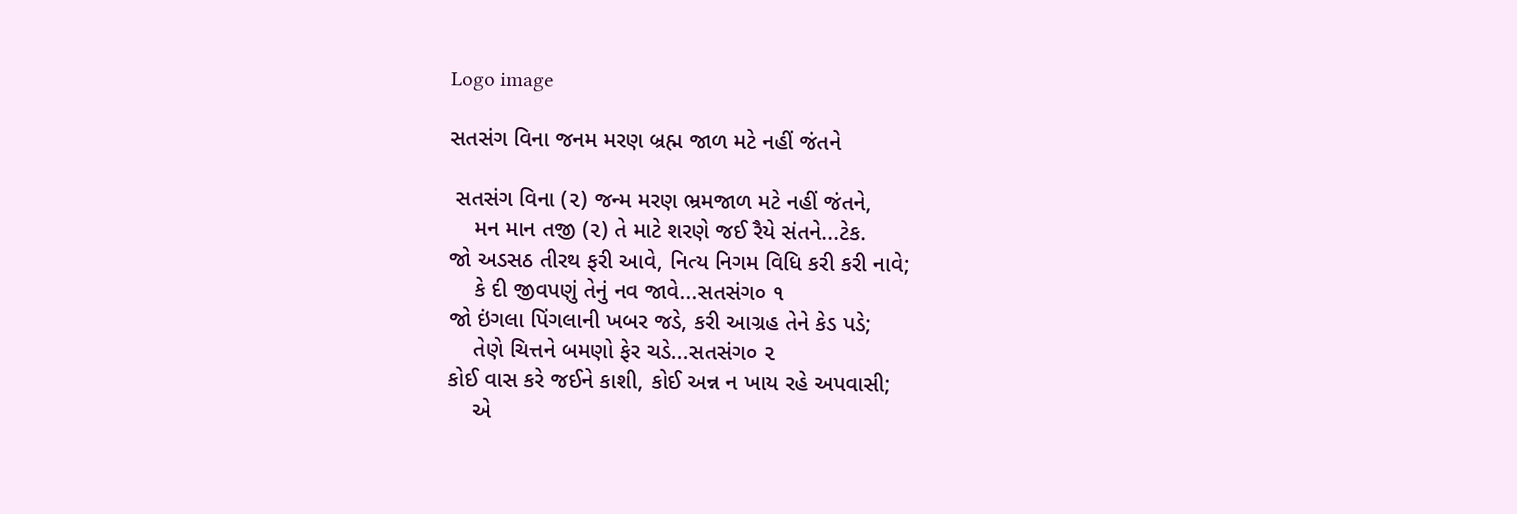Logo image

સતસંગ વિના જનમ મરણ બ્રહ્મ જાળ મટે નહીં જંતને

 સતસંગ વિના (૨) જન્મ મરણ ભ્રમજાળ મટે નહીં જંતને,
    મન માન તજી (૨) તે માટે શરણે જઈ રૈયે સંતને...ટેક.
જો અડસઠ તીરથ ફરી આવે, નિત્ય નિગમ વિધિ કરી કરી નાવે;
    કે દી જીવપણું તેનું નવ જાવે...સતસંગ૦ ૧
જો ઇંગલા પિંગલાની ખબર જડે, કરી આગ્રહ તેને કેડ પડે;
    તેણે ચિત્તને બમણો ફેર ચડે...સતસંગ૦ ૨
કોઈ વાસ કરે જઈને કાશી, કોઈ અન્ન ન ખાય રહે અપવાસી;
    એ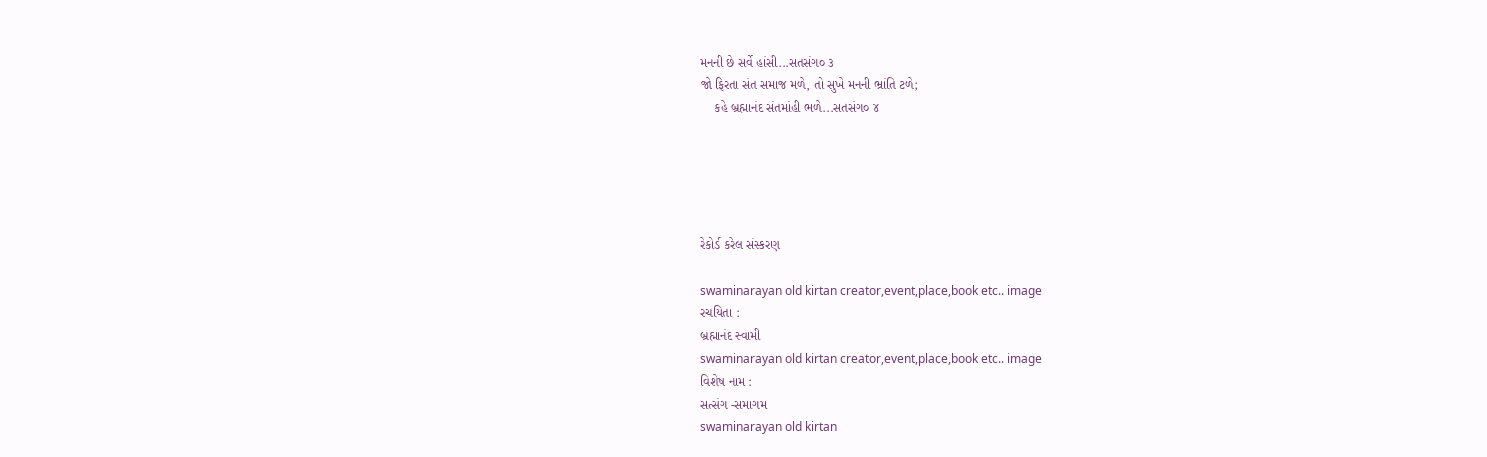મનની છે સર્વે હાંસી...સતસંગ૦ ૩
જો ફિરતા સંત સમાજ મળે, તો સુખે મનની ભ્રાંતિ ટળે;
    કહે બ્રહ્માનંદ સંતમાંહી ભળે...સતસંગ૦ ૪





રેકોર્ડ કરેલ સંસ્કરણ

swaminarayan old kirtan creator,event,place,book etc.. image
રચયિતા :
બ્રહ્માનંદ સ્વામી
swaminarayan old kirtan creator,event,place,book etc.. image
વિશેષ નામ :
સત્સંગ -સમાગમ
swaminarayan old kirtan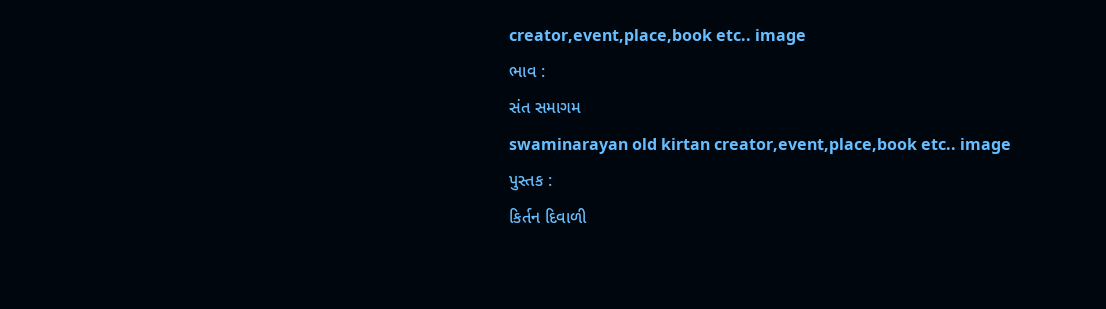creator,event,place,book etc.. image
ભાવ :
સંત સમાગમ
swaminarayan old kirtan creator,event,place,book etc.. image
પુસ્તક :
કિર્તન દિવાળી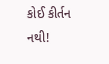કોઈ કીર્તન નથી!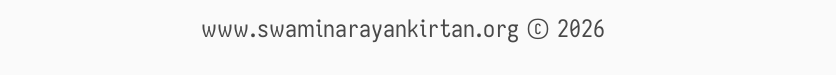www.swaminarayankirtan.org © 2026